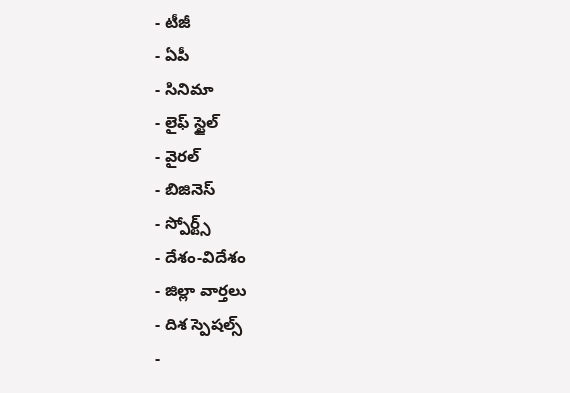- టీజీ
- ఏపీ
- సినిమా
- లైఫ్ స్టైల్
- వైరల్
- బిజినెస్
- స్పోర్ట్స్
- దేశం-విదేశం
- జిల్లా వార్తలు
- దిశ స్పెషల్స్
-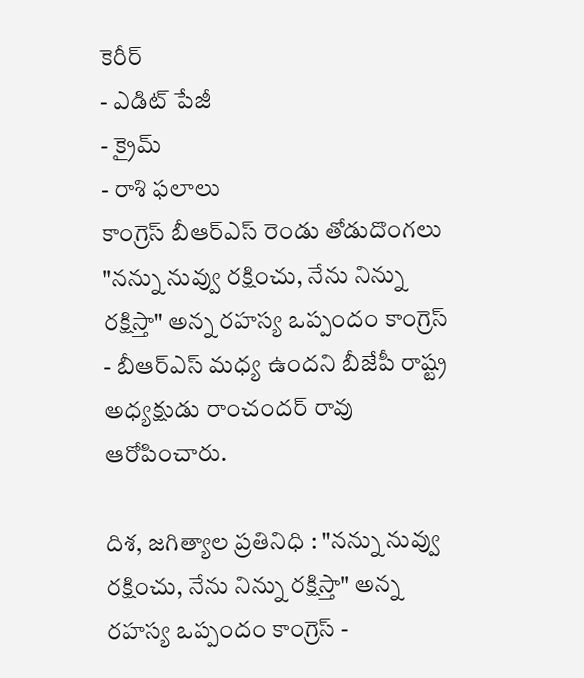కెరీర్
- ఎడిట్ పేజీ
- క్రైమ్
- రాశి ఫలాలు
కాంగ్రెస్ బీఆర్ఎస్ రెండు తోడుదొంగలు
"నన్ను నువ్వు రక్షించు, నేను నిన్ను రక్షిస్తా" అన్న రహస్య ఒప్పందం కాంగ్రెస్ - బీఆర్ఎస్ మధ్య ఉందని బీజేపీ రాష్ట్ర అధ్యక్షుడు రాంచందర్ రావు ఆరోపించారు.

దిశ, జగిత్యాల ప్రతినిధి : "నన్ను నువ్వు రక్షించు, నేను నిన్ను రక్షిస్తా" అన్న రహస్య ఒప్పందం కాంగ్రెస్ -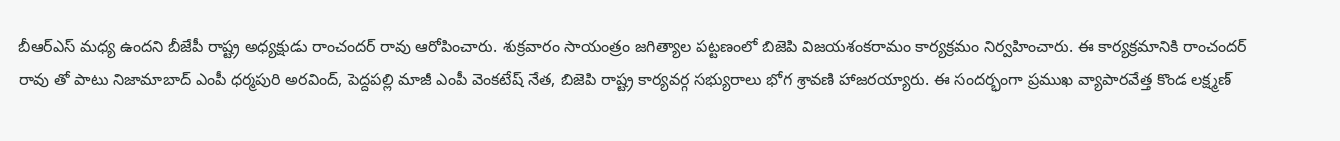బీఆర్ఎస్ మధ్య ఉందని బీజేపీ రాష్ట్ర అధ్యక్షుడు రాంచందర్ రావు ఆరోపించారు. శుక్రవారం సాయంత్రం జగిత్యాల పట్టణంలో బిజెపి విజయశంకరామం కార్యక్రమం నిర్వహించారు. ఈ కార్యక్రమానికి రాంచందర్ రావు తో పాటు నిజామాబాద్ ఎంపీ ధర్మపురి అరవింద్, పెద్దపల్లి మాజీ ఎంపీ వెంకటేష్ నేత, బిజెపి రాష్ట్ర కార్యవర్గ సభ్యురాలు భోగ శ్రావణి హాజరయ్యారు. ఈ సందర్భంగా ప్రముఖ వ్యాపారవేత్త కొండ లక్ష్మణ్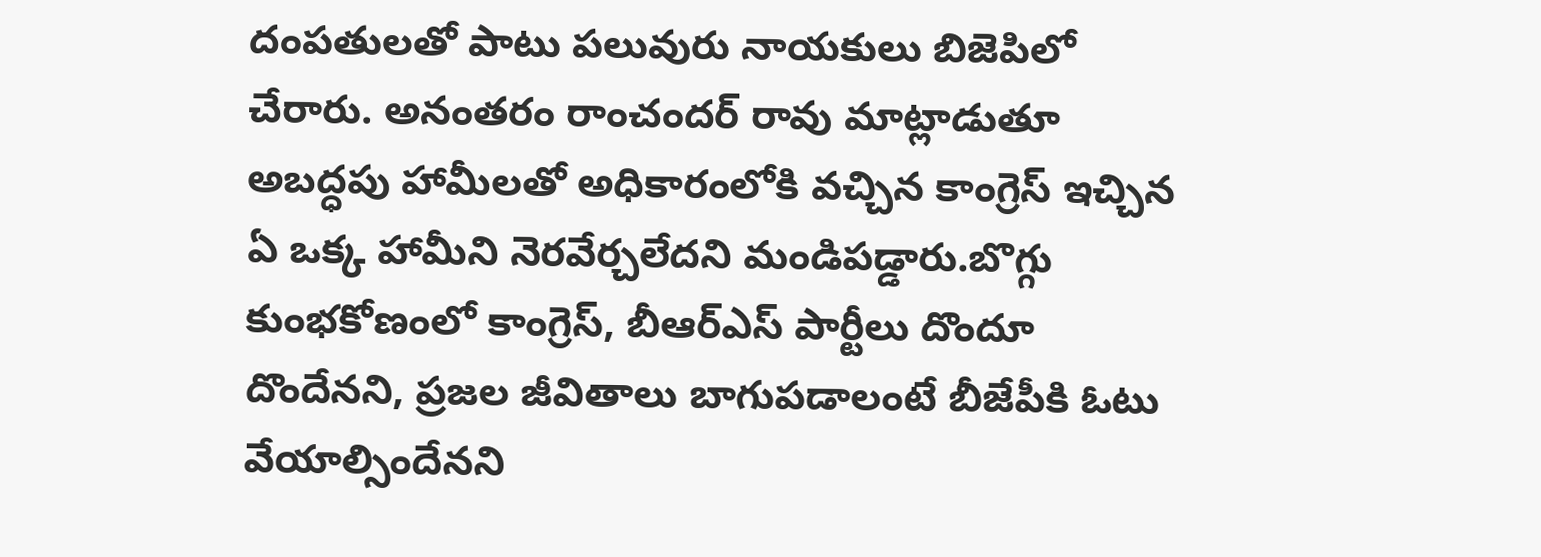దంపతులతో పాటు పలువురు నాయకులు బిజెపిలో చేరారు. అనంతరం రాంచందర్ రావు మాట్లాడుతూ అబద్ధపు హామీలతో అధికారంలోకి వచ్చిన కాంగ్రెస్ ఇచ్చిన ఏ ఒక్క హామీని నెరవేర్చలేదని మండిపడ్డారు.బొగ్గు కుంభకోణంలో కాంగ్రెస్, బీఆర్ఎస్ పార్టీలు దొందూ దొందేనని, ప్రజల జీవితాలు బాగుపడాలంటే బీజేపీకి ఓటు వేయాల్సిందేనని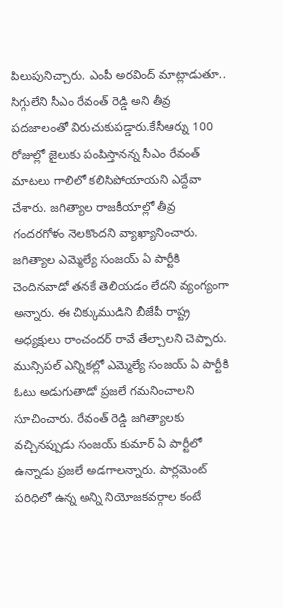పిలుపునిచ్చారు. ఎంపీ అరవింద్ మాట్లాడుతూ.. సిగ్గులేని సీఎం రేవంత్ రెడ్డి అని తీవ్ర పదజాలంతో విరుచుకుపడ్డారు.కేసీఆర్ను 100 రోజుల్లో జైలుకు పంపిస్తానన్న సీఎం రేవంత్ మాటలు గాలిలో కలిసిపోయాయని ఎద్దేవా చేశారు. జగిత్యాల రాజకీయాల్లో తీవ్ర గందరగోళం నెలకొందని వ్యాఖ్యానించారు. జగిత్యాల ఎమ్మెల్యే సంజయ్ ఏ పార్టీకి చెందినవాడో తనకే తెలియడం లేదని వ్యంగ్యంగా అన్నారు. ఈ చిక్కుముడిని బీజేపీ రాష్ట్ర అధ్యక్షులు రాంచందర్ రావే తేల్చాలని చెప్పారు. మున్సిపల్ ఎన్నికల్లో ఎమ్మెల్యే సంజయ్ ఏ పార్టీకి ఓటు అడుగుతాడో ప్రజలే గమనించాలని సూచించారు. రేవంత్ రెడ్డి జగిత్యాలకు వచ్చినప్పుడు సంజయ్ కుమార్ ఏ పార్టీలో ఉన్నాడు ప్రజలే అడగాలన్నారు. పార్లమెంట్ పరిధిలో ఉన్న అన్ని నియోజకవర్గాల కంటే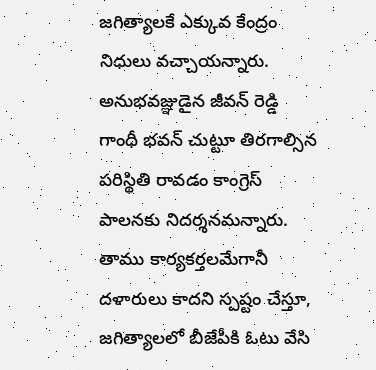జగిత్యాలకే ఎక్కువ కేంద్రం నిధులు వచ్చాయన్నారు. అనుభవజ్ఞుడైన జీవన్ రెడ్డి గాంధీ భవన్ చుట్టూ తిరగాల్సిన పరిస్థితి రావడం కాంగ్రెస్ పాలనకు నిదర్శనమన్నారు. తాము కార్యకర్తలమేగానీ దళారులు కాదని స్పష్టం చేస్తూ, జగిత్యాలలో బీజేపీకి ఓటు వేసి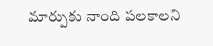మార్పుకు నాంది పలకాలని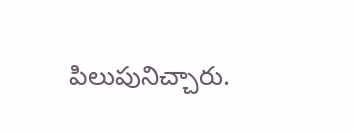పిలుపునిచ్చారు.